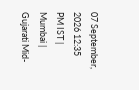07 September, 2026 12:35 PM IST | Mumbai | Gujarati Mid-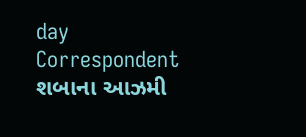day Correspondent
શબાના આઝમી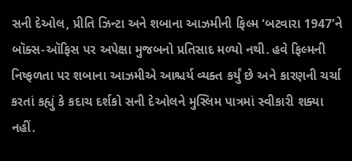સની દેઓલ, પ્રીતિ ઝિન્ટા અને શબાના આઝમીની ફિલ્મ ‘બટવારા 1947’ને બૉક્સ-ઑફિસ પર અપેક્ષા મુજબનો પ્રતિસાદ મળ્યો નથી. હવે ફિલ્મની નિષ્ફળતા પર શબાના આઝમીએ આશ્ચર્ય વ્યક્ત કર્યું છે અને કારણની ચર્ચા કરતાં કહ્યું કે કદાચ દર્શકો સની દેઓલને મુસ્લિમ પાત્રમાં સ્વીકારી શક્યા નહીં.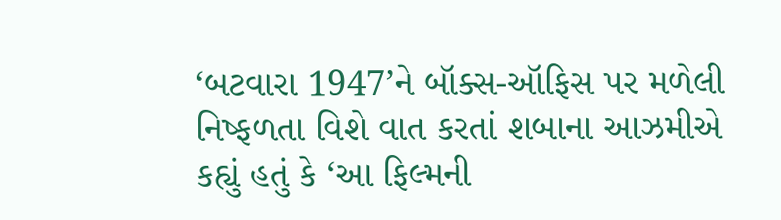‘બટવારા 1947’ને બૉક્સ-ઑફિસ પર મળેલી નિષ્ફળતા વિશે વાત કરતાં શબાના આઝમીએ કહ્યું હતું કે ‘આ ફિલ્મની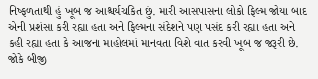નિષ્ફળતાથી હું ખૂબ જ આશ્ચર્યચકિત છું. મારી આસપાસના લોકો ફિલ્મ જોયા બાદ એની પ્રશંસા કરી રહ્યા હતા અને ફિલ્મના સંદેશને પણ પસંદ કરી રહ્યા હતા અને કહી રહ્યા હતા કે આજના માહોલમાં માનવતા વિશે વાત કરવી ખૂબ જ જરૂરી છે. જોકે બીજી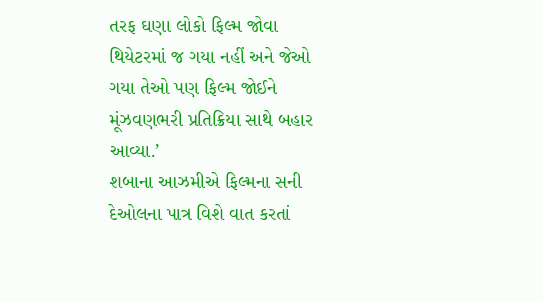તરફ ઘણા લોકો ફિલ્મ જોવા થિયેટરમાં જ ગયા નહીં અને જેઓ ગયા તેઓ પણ ફિલ્મ જોઈને મૂંઝવણભરી પ્રતિક્રિયા સાથે બહાર આવ્યા.’
શબાના આઝમીએ ફિલ્મના સની દેઓલના પાત્ર વિશે વાત કરતાં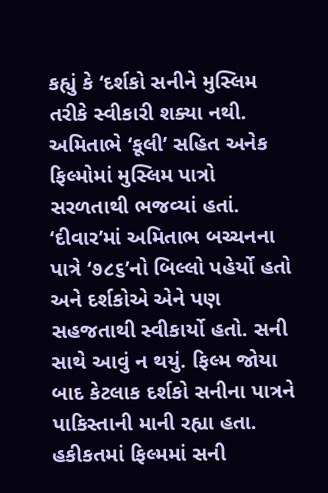કહ્યું કે ‘દર્શકો સનીને મુસ્લિમ તરીકે સ્વીકારી શક્યા નથી. અમિતાભે ‘કૂલી’ સહિત અનેક ફિલ્મોમાં મુસ્લિમ પાત્રો સરળતાથી ભજવ્યાં હતાં. ‘દીવાર’માં અમિતાભ બચ્ચનના પાત્રે ‘૭૮૬’નો બિલ્લો પહેર્યો હતો અને દર્શકોએ એને પણ સહજતાથી સ્વીકાર્યો હતો. સની સાથે આવું ન થયું. ફિલ્મ જોયા બાદ કેટલાક દર્શકો સનીના પાત્રને પાકિસ્તાની માની રહ્યા હતા. હકીકતમાં ફિલ્મમાં સની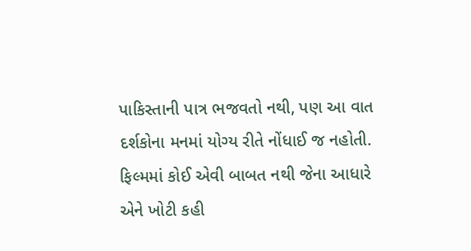પાકિસ્તાની પાત્ર ભજવતો નથી, પણ આ વાત દર્શકોના મનમાં યોગ્ય રીતે નોંધાઈ જ નહોતી. ફિલ્મમાં કોઈ એવી બાબત નથી જેના આધારે એને ખોટી કહી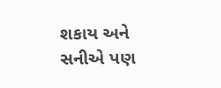શકાય અને સનીએ પણ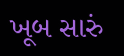ખૂબ સારું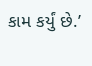કામ કર્યું છે.’